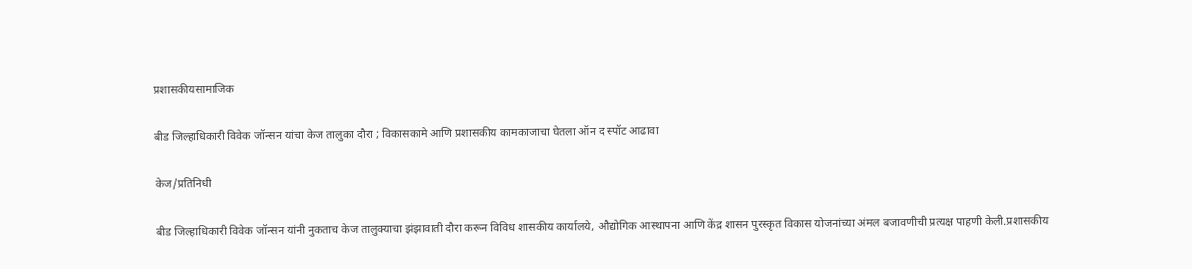प्रशासकीयसामाजिक

बीड जिल्हाधिकारी विवेक जॉन्सन यांचा केज तालुका दौरा ; विकासकामे आणि प्रशासकीय कामकाजाचा घेतला ऑन द स्पॉट आढावा

केज/प्रतिनिधी

बीड जिल्हाधिकारी विवेक जॉन्सन यांनी नुकताच केज तालुक्याचा झंझावाती दौरा करून विविध शासकीय कार्यालये, औद्योगिक आस्थापना आणि केंद्र शासन पुरस्कृत विकास योजनांच्या अंमल बजावणीची प्रत्यक्ष पाहणी केली.प्रशासकीय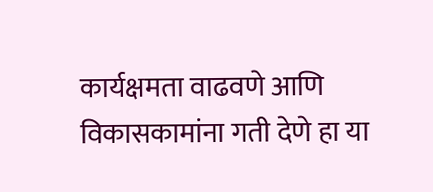कार्यक्षमता वाढवणे आणि विकासकामांना गती देणे हा या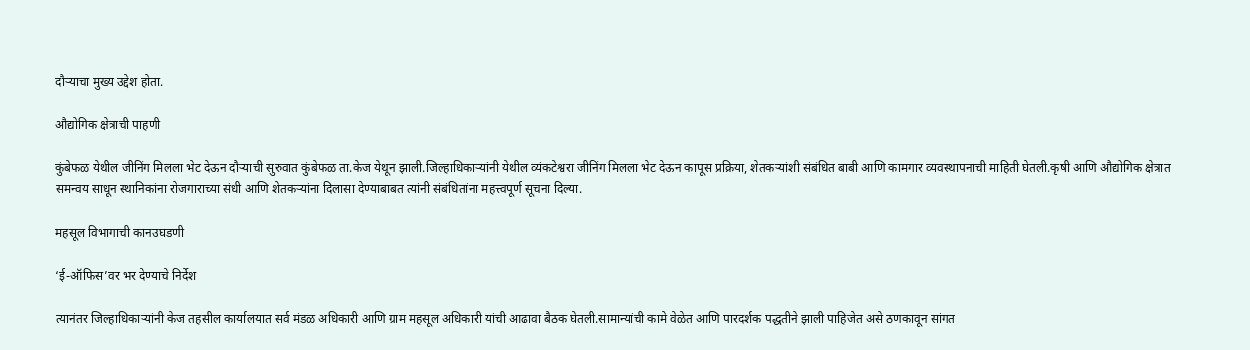दौऱ्याचा मुख्य उद्देश होता.

औद्योगिक क्षेत्राची पाहणी

कुंबेफळ येथील जीनिंग मिलला भेट देऊन दौऱ्याची सुरुवात कुंबेफळ ता.केज येथून झाली.जिल्हाधिकाऱ्यांनी येथील व्यंकटेश्वरा जीनिंग मिलला भेट देऊन कापूस प्रक्रिया, शेतकऱ्यांशी संबंधित बाबी आणि कामगार व्यवस्थापनाची माहिती घेतली.कृषी आणि औद्योगिक क्षेत्रात समन्वय साधून स्थानिकांना रोजगाराच्या संधी आणि शेतकऱ्यांना दिलासा देण्याबाबत त्यांनी संबंधितांना महत्त्वपूर्ण सूचना दिल्या.

महसूल विभागाची कानउघडणी

‘ई-ऑफिस’वर भर देण्याचे निर्देश

त्यानंतर जिल्हाधिकाऱ्यांनी केज तहसील कार्यालयात सर्व मंडळ अधिकारी आणि ग्राम महसूल अधिकारी यांची आढावा बैठक घेतली.सामान्यांची कामे वेळेत आणि पारदर्शक पद्धतीने झाली पाहिजेत असे ठणकावून सांगत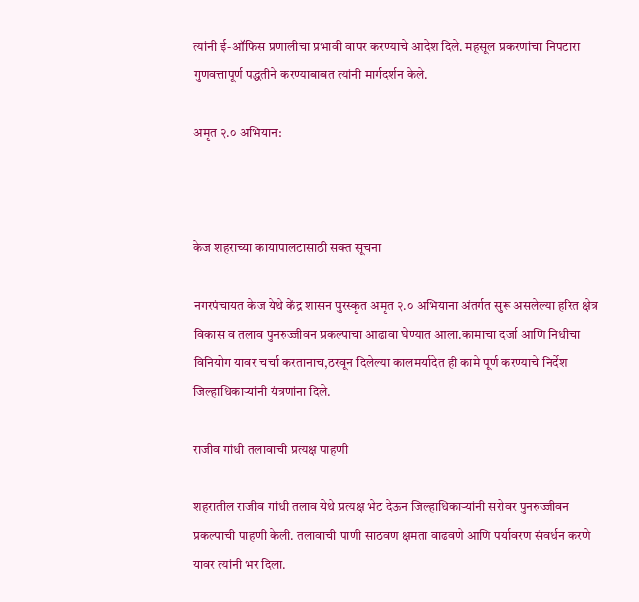त्यांनी ई-ऑफिस प्रणालीचा प्रभावी वापर करण्याचे आदेश दिले. महसूल प्रकरणांचा निपटारा गुणवत्तापूर्ण पद्धतीने करण्याबाबत त्यांनी मार्गदर्शन केले.

अमृत २.० अभियान:



केज शहराच्या कायापालटासाठी सक्त सूचना

नगरपंचायत केज येथे केंद्र शासन पुरस्कृत अमृत २.० अभियाना अंतर्गत सुरू असलेल्या हरित क्षेत्र विकास व तलाव पुनरुज्जीवन प्रकल्पाचा आढावा घेण्यात आला.कामाचा दर्जा आणि निधीचा विनियोग यावर चर्चा करतानाच,ठरवून दिलेल्या कालमर्यादेत ही कामे पूर्ण करण्याचे निर्देश जिल्हाधिकाऱ्यांनी यंत्रणांना दिले.

राजीव गांधी तलावाची प्रत्यक्ष पाहणी

शहरातील राजीव गांधी तलाव येथे प्रत्यक्ष भेट देऊन जिल्हाधिकाऱ्यांनी सरोवर पुनरुज्जीवन प्रकल्पाची पाहणी केली. तलावाची पाणी साठवण क्षमता वाढवणे आणि पर्यावरण संवर्धन करणे यावर त्यांनी भर दिला.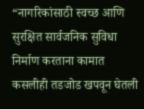“नागरिकांसाठी स्वच्छ आणि सुरक्षित सार्वजनिक सुविधा निर्माण करताना कामात कसलीही तडजोड खपवून घेतली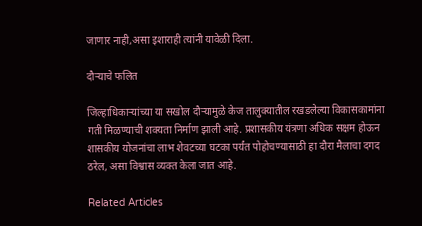जाणार नाही,असा इशाराही त्यांनी यावेळी दिला.

दौऱ्याचे फलित

जिल्हाधिकाऱ्यांच्या या सखोल दौऱ्यामुळे केज तालुक्यातील रखडलेल्या विकासकामांना गती मिळण्याची शक्यता निर्माण झाली आहे. प्रशासकीय यंत्रणा अधिक सक्षम होऊन शासकीय योजनांचा लाभ शेवटच्या घटका पर्यंत पोहोचण्यासाठी हा दौरा मैलाचा दगद ठरेल, असा विश्वास व्यक्त केला जात आहे.

Related Articles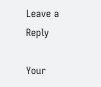Leave a Reply

Your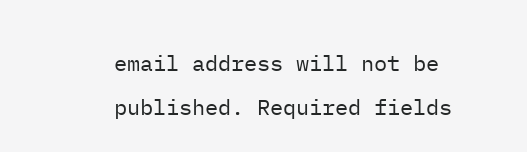email address will not be published. Required fields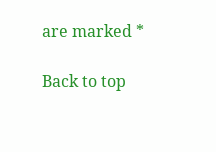are marked *

Back to top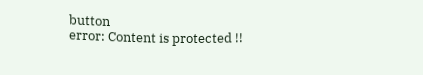button
error: Content is protected !!